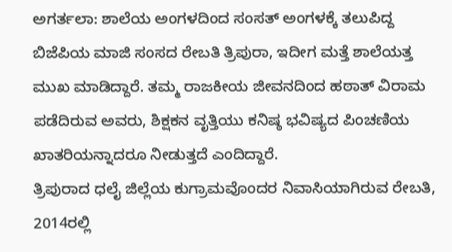ಅಗರ್ತಲಾ: ಶಾಲೆಯ ಅಂಗಳದಿಂದ ಸಂಸತ್ ಅಂಗಳಕ್ಕೆ ತಲುಪಿದ್ದ ಬಿಜೆಪಿಯ ಮಾಜಿ ಸಂಸದ ರೇಬತಿ ತ್ರಿಪುರಾ, ಇದೀಗ ಮತ್ತೆ ಶಾಲೆಯತ್ತ ಮುಖ ಮಾಡಿದ್ದಾರೆ. ತಮ್ಮ ರಾಜಕೀಯ ಜೀವನದಿಂದ ಹಠಾತ್ ವಿರಾಮ ಪಡೆದಿರುವ ಅವರು, ಶಿಕ್ಷಕನ ವೃತ್ತಿಯು ಕನಿಷ್ಠ ಭವಿಷ್ಯದ ಪಿಂಚಣಿಯ ಖಾತರಿಯನ್ನಾದರೂ ನೀಡುತ್ತದೆ ಎಂದಿದ್ದಾರೆ.
ತ್ರಿಪುರಾದ ಧಲೈ ಜಿಲ್ಲೆಯ ಕುಗ್ರಾಮವೊಂದರ ನಿವಾಸಿಯಾಗಿರುವ ರೇಬತಿ, 2014ರಲ್ಲಿ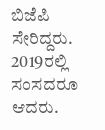ಬಿಜೆಪಿ ಸೇರಿದ್ದರು. 2019ರಲ್ಲಿ ಸಂಸದರೂ ಆದರು.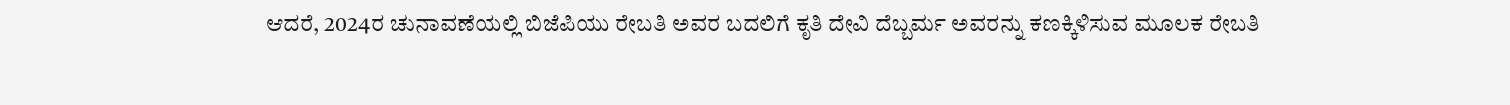ಆದರೆ, 2024ರ ಚುನಾವಣೆಯಲ್ಲಿ ಬಿಜೆಪಿಯು ರೇಬತಿ ಅವರ ಬದಲಿಗೆ ಕೃತಿ ದೇವಿ ದೆಬ್ಬರ್ಮ ಅವರನ್ನು ಕಣಕ್ಕಿಳಿಸುವ ಮೂಲಕ ರೇಬತಿ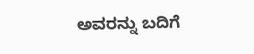ಅವರನ್ನು ಬದಿಗೆ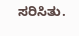ಸರಿಸಿತು.